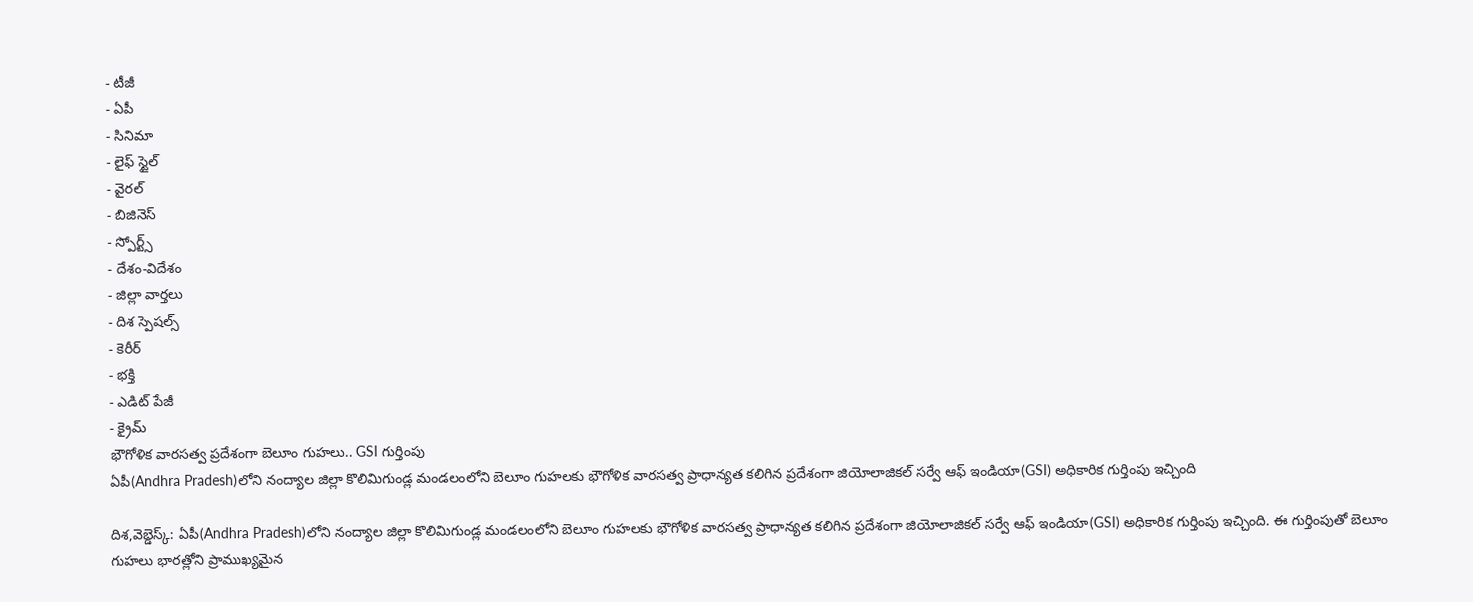- టీజీ
- ఏపీ
- సినిమా
- లైఫ్ స్టైల్
- వైరల్
- బిజినెస్
- స్పోర్ట్స్
- దేశం-విదేశం
- జిల్లా వార్తలు
- దిశ స్పెషల్స్
- కెరీర్
- భక్తి
- ఎడిట్ పేజీ
- క్రైమ్
భౌగోళిక వారసత్వ ప్రదేశంగా బెలూం గుహలు.. GSI గుర్తింపు
ఏపీ(Andhra Pradesh)లోని నంద్యాల జిల్లా కొలిమిగుండ్ల మండలంలోని బెలూం గుహలకు భౌగోళిక వారసత్వ ప్రాధాన్యత కలిగిన ప్రదేశంగా జియోలాజికల్ సర్వే ఆఫ్ ఇండియా(GSI) అధికారిక గుర్తింపు ఇచ్చింది

దిశ,వెబ్డెస్క్: ఏపీ(Andhra Pradesh)లోని నంద్యాల జిల్లా కొలిమిగుండ్ల మండలంలోని బెలూం గుహలకు భౌగోళిక వారసత్వ ప్రాధాన్యత కలిగిన ప్రదేశంగా జియోలాజికల్ సర్వే ఆఫ్ ఇండియా(GSI) అధికారిక గుర్తింపు ఇచ్చింది. ఈ గుర్తింపుతో బెలూం గుహలు భారత్లోని ప్రాముఖ్యమైన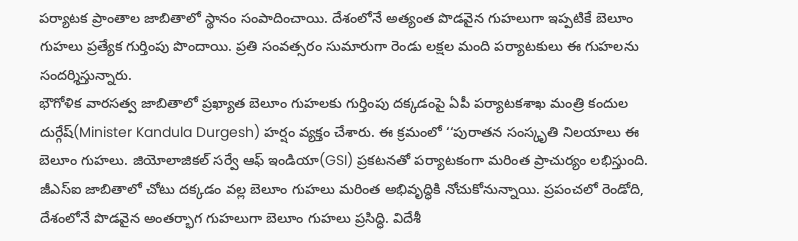పర్యాటక ప్రాంతాల జాబితాలో స్థానం సంపాదించాయి. దేశంలోనే అత్యంత పొడవైన గుహలుగా ఇప్పటికే బెలూం గుహలు ప్రత్యేక గుర్తింపు పొందాయి. ప్రతి సంవత్సరం సుమారుగా రెండు లక్షల మంది పర్యాటకులు ఈ గుహలను సందర్శిస్తున్నారు.
భౌగోళిక వారసత్వ జాబితాలో ప్రఖ్యాత బెలూం గుహలకు గుర్తింపు దక్కడంపై ఏపీ పర్యాటకశాఖ మంత్రి కందుల దుర్గేష్(Minister Kandula Durgesh) హర్షం వ్యక్తం చేశారు. ఈ క్రమంలో ‘‘పురాతన సంస్కృతి నిలయాలు ఈ బెలూం గుహలు. జియోలాజికల్ సర్వే ఆఫ్ ఇండియా(GSI) ప్రకటనతో పర్యాటకంగా మరింత ప్రాచుర్యం లభిస్తుంది. జీఎస్ఐ జాబితాలో చోటు దక్కడం వల్ల బెలూం గుహలు మరింత అభివృద్ధికి నోచుకోనున్నాయి. ప్రపంచలో రెండోది, దేశంలోనే పొడవైన అంతర్భాగ గుహలుగా బెలూం గుహలు ప్రసిద్ధి. విదేశీ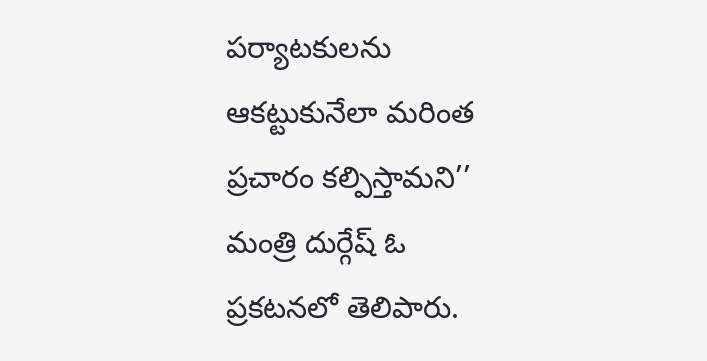పర్యాటకులను ఆకట్టుకునేలా మరింత ప్రచారం కల్పిస్తామని’’ మంత్రి దుర్గేష్ ఓ ప్రకటనలో తెలిపారు.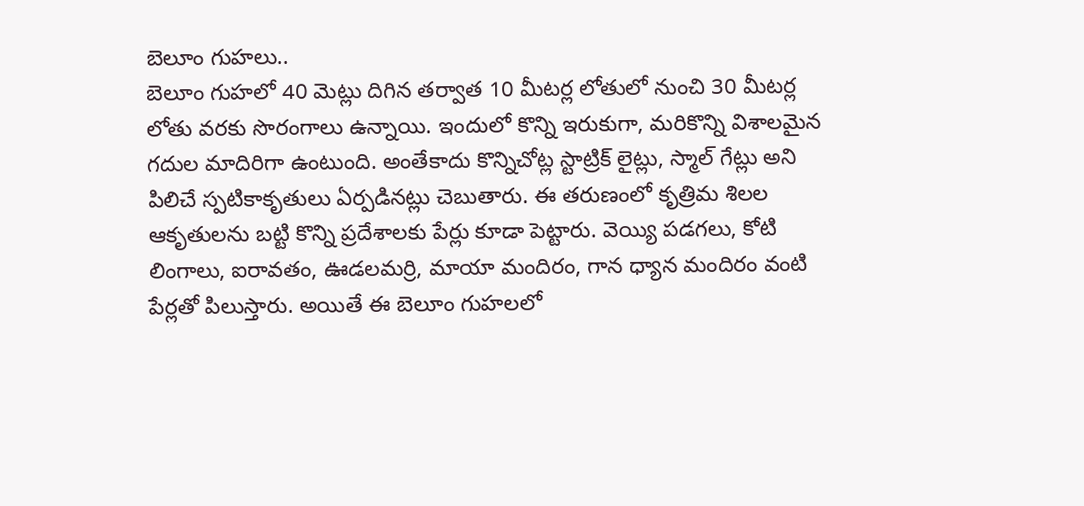బెలూం గుహలు..
బెలూం గుహలో 40 మెట్లు దిగిన తర్వాత 10 మీటర్ల లోతులో నుంచి 30 మీటర్ల లోతు వరకు సొరంగాలు ఉన్నాయి. ఇందులో కొన్ని ఇరుకుగా, మరికొన్ని విశాలమైన గదుల మాదిరిగా ఉంటుంది. అంతేకాదు కొన్నిచోట్ల స్టాట్రిక్ లైట్లు, స్మాల్ గేట్లు అని పిలిచే స్పటికాకృతులు ఏర్పడినట్లు చెబుతారు. ఈ తరుణంలో కృత్రిమ శిలల ఆకృతులను బట్టి కొన్ని ప్రదేశాలకు పేర్లు కూడా పెట్టారు. వెయ్యి పడగలు, కోటి లింగాలు, ఐరావతం, ఊడలమర్రి, మాయా మందిరం, గాన ధ్యాన మందిరం వంటి పేర్లతో పిలుస్తారు. అయితే ఈ బెలూం గుహలలో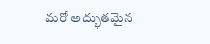మరో అద్భుతమైన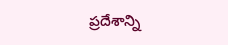ప్రదేశాన్ని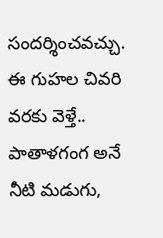సందర్శించవచ్చు. ఈ గుహల చివరి వరకు వెళ్తే.. పాతాళగంగ అనే నీటి మడుగు,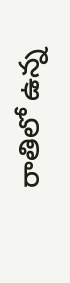రాతిలో ఉన్న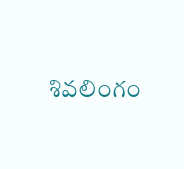శివలింగం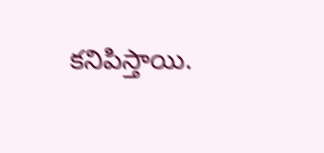కనిపిస్తాయి.